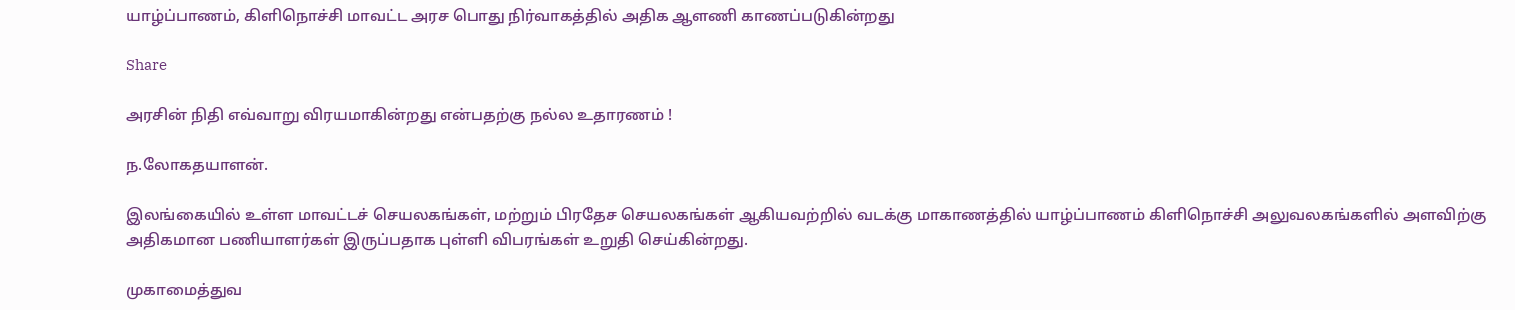யாழ்ப்பாணம், கிளிநொச்சி மாவட்ட அரச பொது நிர்வாகத்தில் அதிக ஆளணி காணப்படுகின்றது

Share

அரசின் நிதி எவ்வாறு விரயமாகின்றது என்பதற்கு நல்ல உதாரணம் !

ந.லோகதயாளன்.

இலங்கையில் உள்ள மாவட்டச் செயலகங்கள், மற்றும் பிரதேச செயலகங்கள் ஆகியவற்றில் வடக்கு மாகாணத்தில் யாழ்ப்பாணம் கிளிநொச்சி அலுவலகங்களில் அளவிற்கு அதிகமான பணியாளர்கள் இருப்பதாக புள்ளி விபரங்கள் உறுதி செய்கின்றது.

முகாமைத்துவ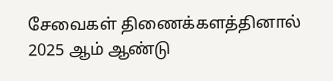சேவைகள் திணைக்களத்தினால் 2025 ஆம் ஆண்டு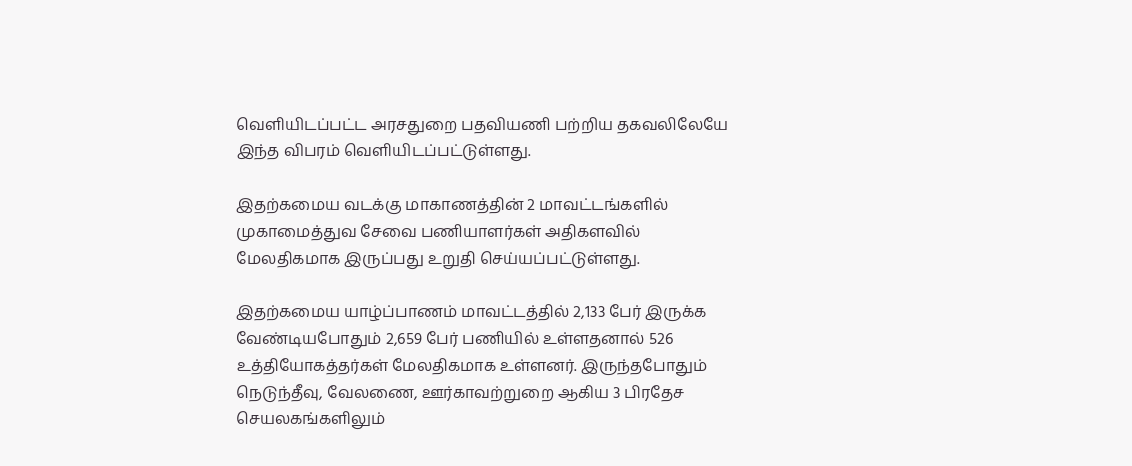வெளியிடப்பட்ட அரசதுறை பதவியணி பற்றிய தகவலிலேயே இந்த விபரம் வெளியிடப்பட்டுள்ளது.

இதற்கமைய வடக்கு மாகாணத்தின் 2 மாவட்டங்களில் முகாமைத்துவ சேவை பணியாளர்கள் அதிகளவில் மேலதிகமாக இருப்பது உறுதி செய்யப்பட்டுள்ளது.

இதற்கமைய யாழ்ப்பாணம் மாவட்டத்தில் 2,133 பேர் இருக்க வேண்டியபோதும் 2,659 பேர் பணியில் உள்ளதனால் 526 உத்தியோகத்தர்கள் மேலதிகமாக உள்ளனர். இருந்தபோதும் நெடுந்தீவு, வேலணை, ஊர்காவற்றுறை ஆகிய 3 பிரதேச செயலகங்களிலும்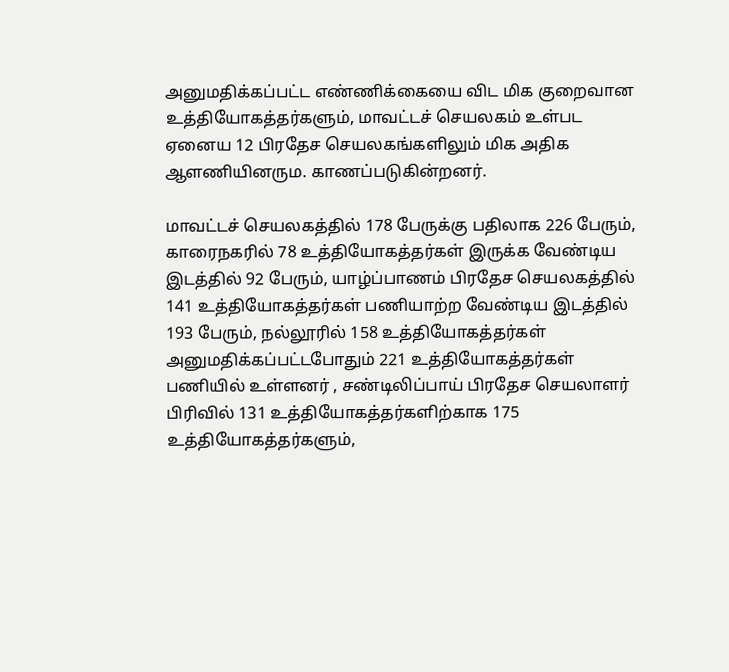அனுமதிக்கப்பட்ட எண்ணிக்கையை விட மிக குறைவான உத்தியோகத்தர்களும், மாவட்டச் செயலகம் உள்பட ஏனைய 12 பிரதேச செயலகங்களிலும் மிக அதிக ஆளணியினரும. காணப்படுகின்றனர்.

மாவட்டச் செயலகத்தில் 178 பேருக்கு பதிலாக 226 பேரும், காரைநகரில் 78 உத்தியோகத்தர்கள் இருக்க வேண்டிய இடத்தில் 92 பேரும், யாழ்ப்பாணம் பிரதேச செயலகத்தில் 141 உத்தியோகத்தர்கள் பணியாற்ற வேண்டிய இடத்தில் 193 பேரும், நல்லூரில் 158 உத்தியோகத்தர்கள் அனுமதிக்கப்பட்டபோதும் 221 உத்தியோகத்தர்கள் பணியில் உள்ளனர் , சண்டிலிப்பாய் பிரதேச செயலாளர் பிரிவில் 131 உத்தியோகத்தர்களிற்காக 175 உத்தியோகத்தர்களும்,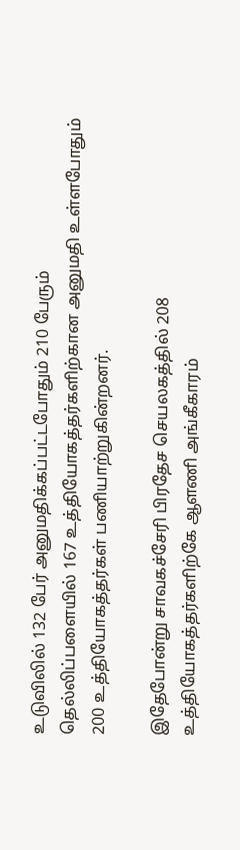உடுவிலில் 132 பேர் அனுமதிக்கப்பட்டபோதும் 210 பேரும் தெல்லிப்பளையில் 167 உத்தியோகத்தர்களிற்கான அனுமதி உள்ளபோதும் 200 உத்தியோகத்தர்கள் பணியாற்றுகின்றனர்.

இதேபோன்று சாவகச்சேரி பிரதேச செயலகத்தில் 208 உத்தியோகத்தர்களிற்கே ஆளணி அங்கீகாரம்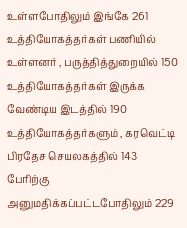உள்ளபோதிலும் இங்கே 261 உத்தியோகத்தர்கள் பணியில் உள்ளனர் , பருத்தித்துறையில் 150 உத்தியோகத்தர்கள் இருக்க வேண்டிய இடத்தில் 190 உத்தியோகத்தர்களும் , கரவெட்டி பிரதேச செயலகத்தில் 143 பேரிற்கு அனுமதிக்கப்பட்டபோதிலும் 229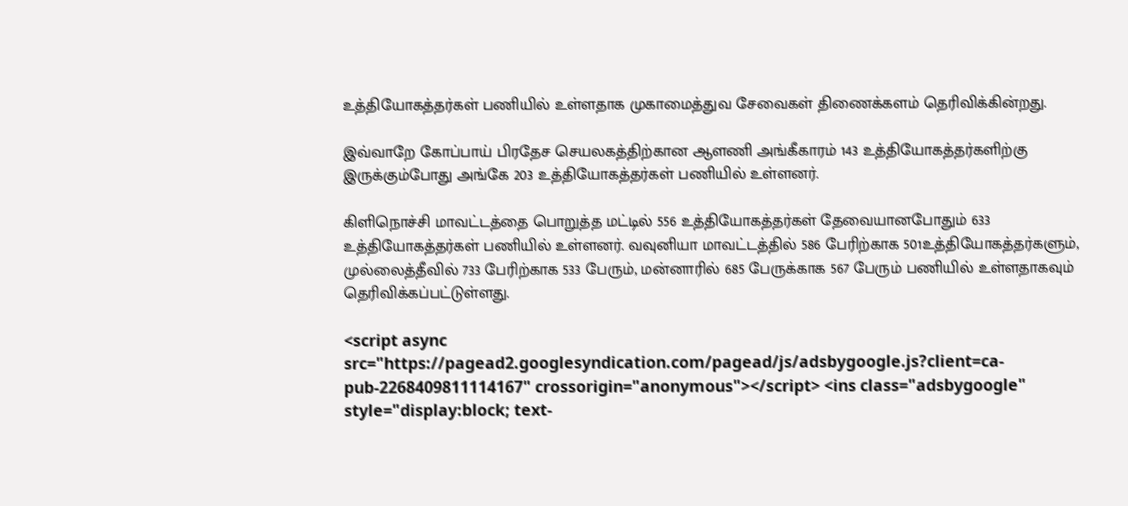உத்தியோகத்தர்கள் பணியில் உள்ளதாக முகாமைத்துவ சேவைகள் திணைக்களம் தெரிவிக்கின்றது.

இவ்வாறே கோப்பாய் பிரதேச செயலகத்திற்கான ஆளணி அங்கீகாரம் 143 உத்தியோகத்தர்களிற்கு இருக்கும்போது அங்கே 203 உத்தியோகத்தர்கள் பணியில் உள்ளனர்.

கிளிநொச்சி மாவட்டத்தை பொறுத்த மட்டில் 556 உத்தியோகத்தர்கள் தேவையானபோதும் 633 உத்தியோகத்தர்கள் பணியில் உள்ளனர். வவுனியா மாவட்டத்தில் 586 பேரிற்காக 501உத்தியோகத்தர்களும், முல்லைத்தீவில் 733 பேரிற்காக 533 பேரும், மன்னாரில் 685 பேருக்காக 567 பேரும் பணியில் உள்ளதாகவும் தெரிவிக்கப்பட்டுள்ளது.

<script async src="https://pagead2.googlesyndication.com/pagead/js/adsbygoogle.js?client=ca-pub-2268409811114167" crossorigin="anonymous"></script> <ins class="adsbygoogle" style="display:block; text-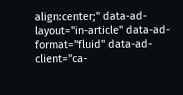align:center;" data-ad-layout="in-article" data-ad-format="fluid" data-ad-client="ca-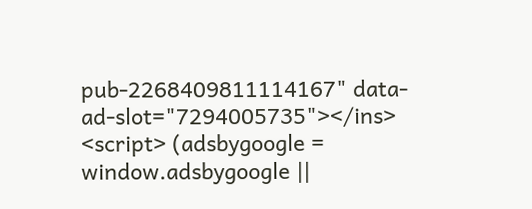pub-2268409811114167" data-ad-slot="7294005735"></ins> <script> (adsbygoogle = window.adsbygoogle ||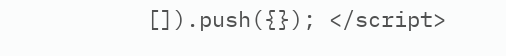[]).push({}); </script>